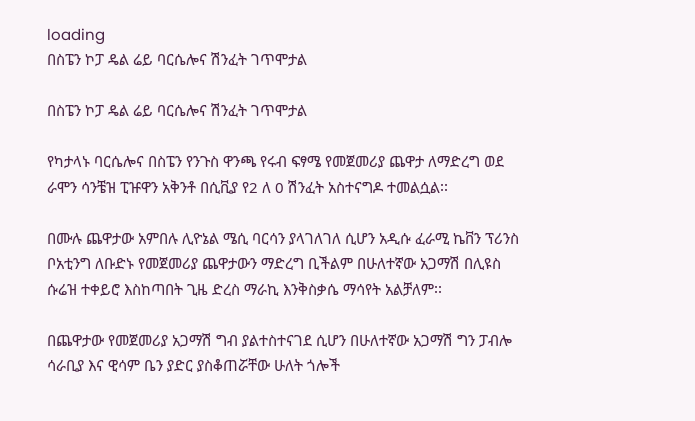loading
በስፔን ኮፓ ዴል ሬይ ባርሴሎና ሽንፈት ገጥሞታል

በስፔን ኮፓ ዴል ሬይ ባርሴሎና ሽንፈት ገጥሞታል

የካታላኑ ባርሴሎና በስፔን የንጉስ ዋንጫ የሩብ ፍፃሜ የመጀመሪያ ጨዋታ ለማድረግ ወደ ራሞን ሳንቼዝ ፒዡዋን አቅንቶ በሲቪያ የ2 ለ 0 ሽንፈት አስተናግዶ ተመልሷል፡፡

በሙሉ ጨዋታው አምበሉ ሊዮኔል ሜሲ ባርሳን ያላገለገለ ሲሆን አዲሱ ፈራሚ ኬቨን ፕሪንስ ቦአቲንግ ለቡድኑ የመጀመሪያ ጨዋታውን ማድረግ ቢችልም በሁለተኛው አጋማሽ በሊዩስ ሱሬዝ ተቀይሮ እስከጣበት ጊዜ ድረስ ማራኪ እንቅስቃሴ ማሳየት አልቻለም፡፡

በጨዋታው የመጀመሪያ አጋማሽ ግብ ያልተስተናገደ ሲሆን በሁለተኛው አጋማሽ ግን ፓብሎ ሳራቢያ እና ዊሳም ቤን ያድር ያስቆጠሯቸው ሁለት ጎሎች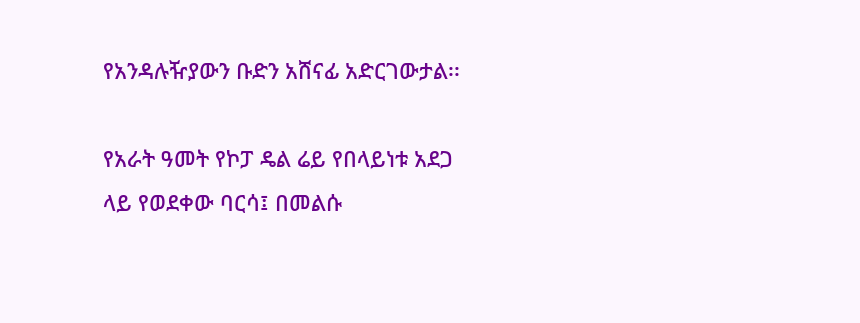የአንዳሉዥያውን ቡድን አሸናፊ አድርገውታል፡፡

የአራት ዓመት የኮፓ ዴል ሬይ የበላይነቱ አደጋ ላይ የወደቀው ባርሳ፤ በመልሱ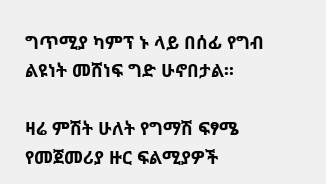ግጥሚያ ካምፕ ኑ ላይ በሰፊ የግብ ልዩነት መሸነፍ ግድ ሁኖበታል፡፡

ዛሬ ምሽት ሁለት የግማሽ ፍፃሜ የመጀመሪያ ዙር ፍልሚያዎች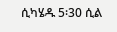ሲካሄዱ 5፡30 ሲል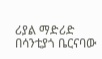ሪያል ማድሪድ በሳንቲያጎ ቤርናባው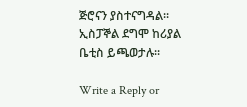ጅሮናን ያስተናግዳል፡፡ ኢስፓኞል ደግሞ ከሪያል ቤቲስ ይጫወታሉ፡፡

Write a Reply or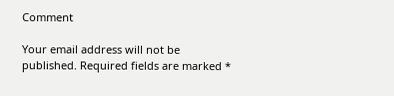Comment

Your email address will not be published. Required fields are marked *